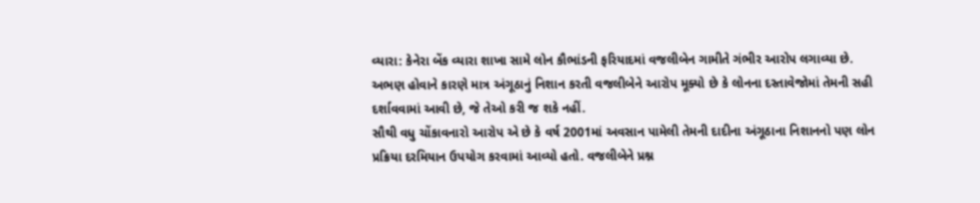વ્યારા: કેનેરા બેંક વ્યારા શાખા સામે લોન કૌભાંડની ફરિયાદમાં વજલીબેન ગામીતે ગંભીર આરોપ લગાવ્યા છે. અભણ હોવાને કારણે માત્ર અંગૂઠાનું નિશાન કરતી વજલીબેને આરોપ મૂક્યો છે કે લોનના દસ્તાવેજોમાં તેમની સહી દર્શાવવામાં આવી છે, જે તેઓ કરી જ શકે નહીં.
સૌથી વધુ ચોંકાવનારો આરોપ એ છે કે વર્ષ 2001માં અવસાન પામેલી તેમની દાદીના અંગૂઠાના નિશાનનો પણ લોન પ્રક્રિયા દરમિયાન ઉપયોગ કરવામાં આવ્યો હતો. વજલીબેને પ્રશ્ન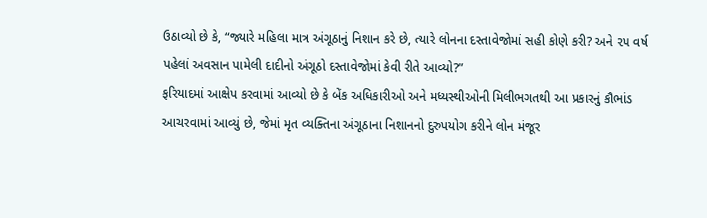ઉઠાવ્યો છે કે, “જ્યારે મહિલા માત્ર અંગૂઠાનું નિશાન કરે છે, ત્યારે લોનના દસ્તાવેજોમાં સહી કોણે કરી? અને ૨૫ વર્ષ પહેલાં અવસાન પામેલી દાદીનો અંગૂઠો દસ્તાવેજોમાં કેવી રીતે આવ્યો?”
ફરિયાદમાં આક્ષેપ કરવામાં આવ્યો છે કે બેંક અધિકારીઓ અને મધ્યસ્થીઓની મિલીભગતથી આ પ્રકારનું કૌભાંડ આચરવામાં આવ્યું છે, જેમાં મૃત વ્યક્તિના અંગૂઠાના નિશાનનો દુરુપયોગ કરીને લોન મંજૂર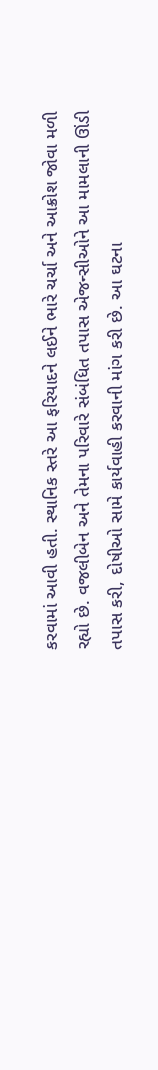કરવામાં આવી હતી. સ્થાનિક સ્તરે આ ફરિયાદને લઈને ભારે ચર્ચા અને આક્રોશ જોવા મળી રહ્યો છે. વજલીબેન અને તેમના પરિવારે સંબંધિત તપાસ એજન્સીઓને આ મામલાની ઊંડી તપાસ કરી, દોષીઓ સામે કાર્યવાહી કરવાની માંગ કરી છે. આ ઘટના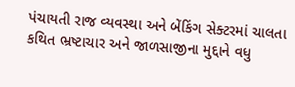પંચાયતી રાજ વ્યવસ્થા અને બેંકિંગ સેક્ટરમાં ચાલતા કથિત ભ્રષ્ટાચાર અને જાળસાજીના મુદ્દાને વધુ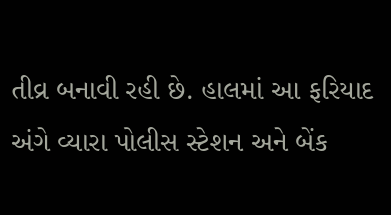તીવ્ર બનાવી રહી છે. હાલમાં આ ફરિયાદ અંગે વ્યારા પોલીસ સ્ટેશન અને બેંક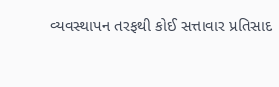વ્યવસ્થાપન તરફથી કોઈ સત્તાવાર પ્રતિસાદ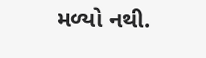મળ્યો નથી.